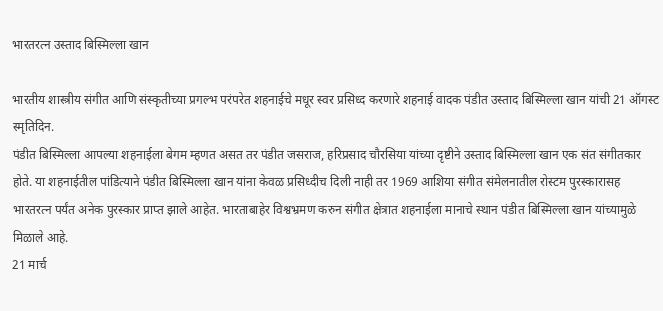भारतरत्न उस्ताद बिस्मिल्ला खान

भारतीय शास्त्रीय संगीत आणि संस्कृतीच्या प्रगल्भ परंपरेत शहनाईचे मधूर स्वर प्रसिध्द करणारे शहनाई वादक पंडीत उस्ताद बिस्मिल्ला खान यांची 21 ऑगस्ट स्मृतिदिन.
पंडीत बिस्मिल्ला आपल्या शहनाईला बेगम म्हणत असत तर पंडीत जसराज, हरिप्रसाद चौरसिया यांच्या दृष्टीने उस्ताद बिस्मिल्ला खान एक संत संगीतकार होते. या शहनाईतील पांडित्याने पंडीत बिस्मिल्ला खान यांना केवळ प्रसिध्दीच दिली नाही तर 1969 आशिया संगीत संमेलनातील रोस्टम पुरस्कारासह भारतरत्न पर्यंत अनेक पुरस्कार प्राप्त झाले आहेत. भारताबाहेर विश्वभ्रमण करुन संगीत क्षेत्रात शहनाईला मानाचे स्थान पंडीत बिस्मिल्ला खान यांच्यामुळे मिळाले आहे.
21 मार्च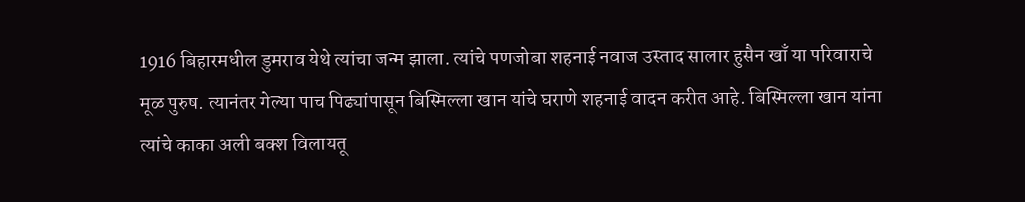1916 बिहारमधील डुमराव येथे त्यांचा जन्म झाला. त्यांचे पणजोबा शहनाई नवाज उस्ताद सालार हुसैन खाँ या परिवाराचे मूळ पुरुष. त्यानंतर गेल्या पाच पिढ्यांपासून बिस्मिल्ला खान यांचे घराणे शहनाई वादन करीत आहे. बिस्मिल्ला खान यांना त्यांचे काका अली बक्श विलायतू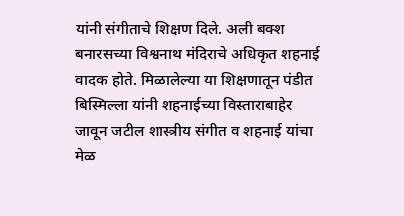यांनी संगीताचे शिक्षण दिले. अली बक्श बनारसच्या विश्वनाथ मंदिराचे अधिकृत शहनाई वादक होते. मिळालेल्या या शिक्षणातून पंडीत बिस्मिल्ला यांनी शहनाईच्या विस्ताराबाहेर जावून जटील शास्त्रीय संगीत व शहनाई यांचा मेळ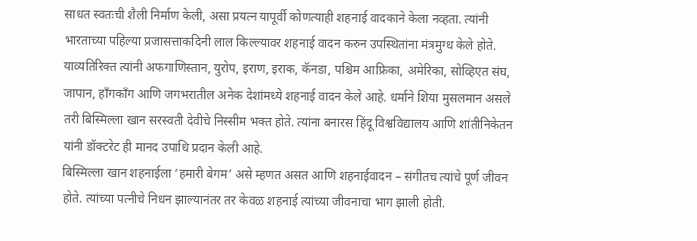साधत स्वतःची शैली निर्माण केली, असा प्रयत्न यापूर्वी कोणत्याही शहनाई वादकाने केला नव्हता. त्यांनी भारताच्या पहिल्या प्रजासत्ताकदिनी लाल किल्ल्यावर शहनाई वादन करुन उपस्थितांना मंत्रमुग्ध केले होते. याव्यतिरिक्त त्यांनी अफगाणिस्तान, युरोप, इराण, इराक, कॅनडा, पश्चिम आफ्रिका, अमेरिका, सोव्हिएत संघ, जापान, हाँगकाँग आणि जगभरातील अनेक देशांमध्ये शहनाई वादन केले आहे. धर्माने शिया मुसलमान असले तरी बिस्मिल्ला खान सरस्वती देवीचे निस्सीम भक्त होते. त्यांना बनारस हिंदू विश्वविद्यालय आणि शांतीनिकेतन यांनी डॉक्टरेट ही मानद उपाधि प्रदान केली आहे.
बिस्मिल्ला खान शहनाईला ‘हमारी बेगम’ असे म्हणत असत आणि शहनाईवादन – संगीतच त्यांचे पूर्ण जीवन होते. त्यांच्या पत्नीचे निधन झाल्यानंतर तर केवळ शहनाई त्यांच्या जीवनाचा भाग झाली होती.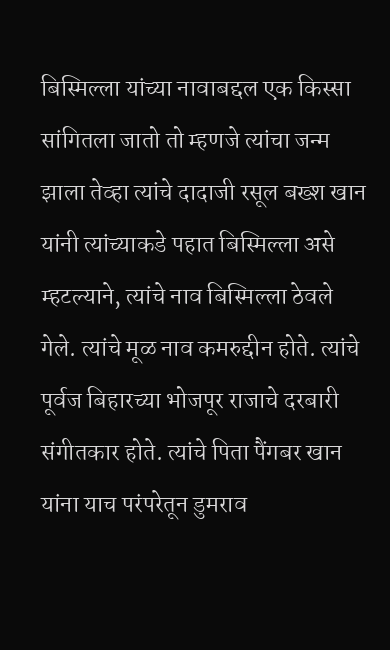बिस्मिल्ला यांच्या नावाबद्दल एक किस्सा सांगितला जातो तो म्हणजे त्यांचा जन्म झाला तेव्हा त्यांचे दादाजी रसूल बख्श खान यांनी त्यांच्याकडे पहात बिस्मिल्ला असे म्हटल्याने, त्यांचे नाव बिस्मिल्ला ठेवले गेले. त्यांचे मूळ नाव कमरुद्दीन होते. त्यांचे पूर्वज बिहारच्या भोजपूर राजाचे दरबारी संगीतकार होते. त्यांचे पिता पैंगबर खान यांना याच परंपरेतून डुमराव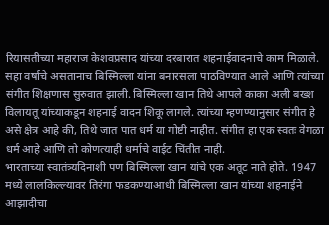रियासतीच्या महाराज केशवप्रसाद यांच्या दरबारात शहनाईवादनाचे काम मिळाले. सहा वर्षाचे असतानाच बिस्मिल्ला यांना बनारसला पाठविण्यात आले आणि त्यांच्या संगीत शिक्षणास सुरुवात झाली. बिस्मिल्ला खान तिथे आपले काका अली बख्श विलायतू यांच्याकडून शहनाई वादन शिकू लागले. त्यांच्या म्हणण्यानुसार संगीत हे असे क्षेत्र आहे की, तिथे जात पात धर्म या गोष्टी नाहीत. संगीत हा एक स्वतः वेगळा धर्म आहे आणि तो कोणत्याही धर्माचे वाईट चिंतीत नाही.
भारताच्या स्वातंत्र्यदिनाशी पण बिस्मिल्ला खान यांचे एक अतूट नाते होते. 1947 मध्ये लालकिल्ल्यावर तिरंगा फडकण्याआधी बिस्मिल्ला खान यांच्या शहनाईने आझादीचा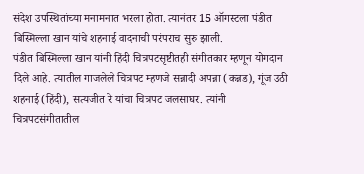संदेश उपस्थितांच्या मनामनात भरला होता. त्यानंतर 15 ऑगस्टला पंडीत बिस्मिल्ला खान यांचे शहनाई वादनाची परंपराच सुरु झाली.
पंडीत बिस्मिल्ला खान यांनी हिंदी चित्रपटसृष्टीतही संगीतकार म्हणून योगदान दिले आहे. त्यातील गाजलेले चित्रपट म्हणजे सन्नादी अपन्ना (कन्नड), गूंज उठी शहनाई (हिंदी), सत्यजीत रे यांचा चित्रपट जलसाघर. त्यांनी चित्रपटसंगीतातील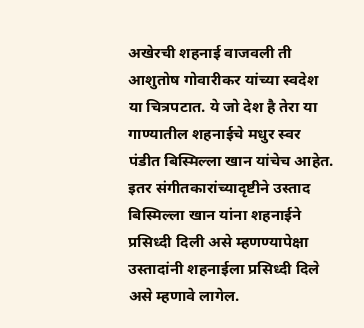अखेरची शहनाई वाजवली ती आशुतोष गोवारीकर यांच्या स्वदेश या चित्रपटात. ये जो देश है तेरा या गाण्यातील शहनाईचे मधुर स्वर पंडीत बिस्मिल्ला खान यांचेच आहेत.
इतर संगीतकारांच्यादृष्टीने उस्ताद बिस्मिल्ला खान यांना शहनाईने प्रसिध्दी दिली असे म्हणण्यापेक्षा उस्तादांनी शहनाईला प्रसिध्दी दिले असे म्हणावे लागेल.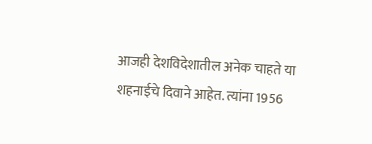आजही देशविदेशातील अनेक चाहते या शहनाईचे दिवाने आहेत. त्यांना 1956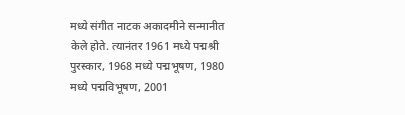मध्ये संगीत नाटक अकादमीने सन्मानीत केले होते. त्यानंतर 1961 मध्ये पद्मश्री पुरस्कार, 1968 मध्ये पद्मभूषण, 1980 मध्ये पद्मविभूषण, 2001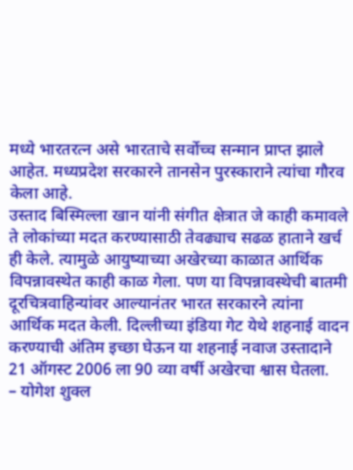मध्ये भारतरत्न असे भारताचे सर्वोच्च सन्मान प्राप्त झाले आहेत. मध्यप्रदेश सरकारने तानसेन पुरस्काराने त्यांचा गौरव केला आहे.
उस्ताद बिस्मिल्ला खान यांनी संगीत क्षेत्रात जे काही कमावले ते लोकांच्या मदत करण्यासाठी तेवढ्याच सढळ हाताने खर्च ही केले. त्यामुळे आयुष्याच्या अखेरच्या काळात आर्थिक विपन्नावस्थेत काही काळ गेला. पण या विपन्नावस्थेची बातमी दूरचित्रवाहिन्यांवर आल्यानंतर भारत सरकारने त्यांना आर्थिक मदत केली. दिल्लीच्या इंडिया गेट येथे शहनाई वादन करण्याची अंतिम इच्छा घेऊन या शहनाई नवाज उस्तादाने 21 ऑगस्ट 2006 ला 90 व्या वर्षी अखेरचा श्वास घेतला.
– योगेश शुक्ल